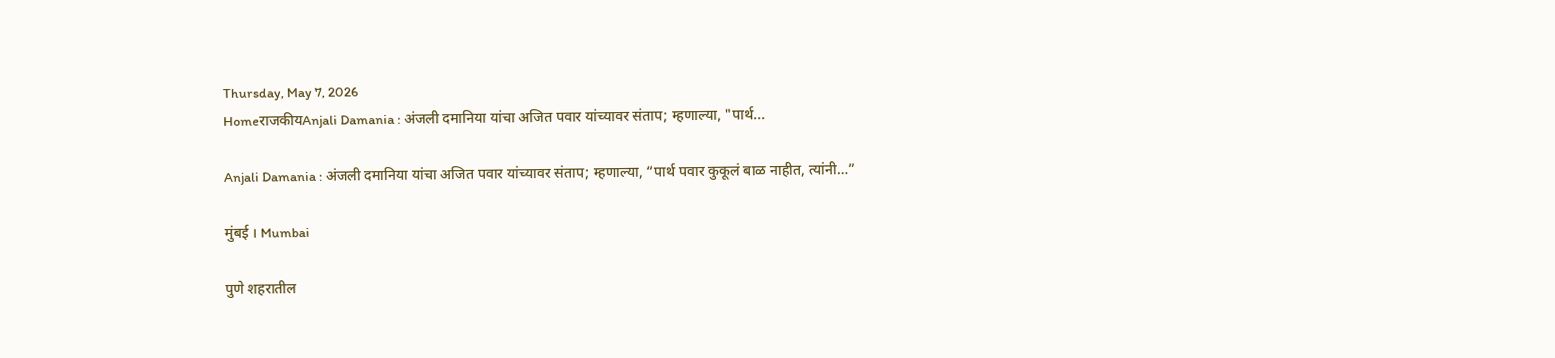Thursday, May 7, 2026
HomeराजकीयAnjali Damania : अंजली दमानिया यांचा अजित पवार यांच्यावर संताप; म्हणाल्या, "पार्थ...

Anjali Damania : अंजली दमानिया यांचा अजित पवार यांच्यावर संताप; म्हणाल्या, “पार्थ पवार कुकूलं बाळ नाहीत, त्यांनी…”

मुंबई । Mumbai

पुणे शहरातील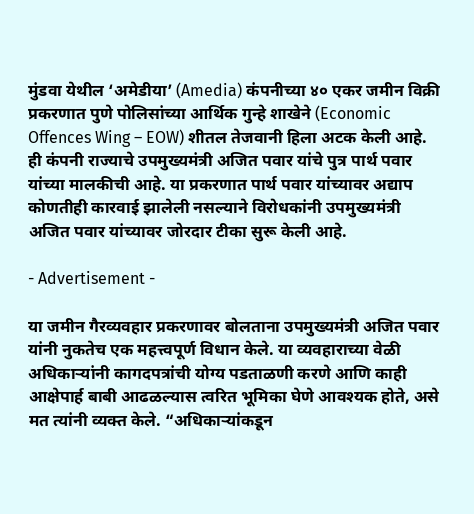मुंडवा येथील ‘अमेडीया’ (Amedia) कंपनीच्या ४० एकर जमीन विक्री प्रकरणात पुणे पोलिसांच्या आर्थिक गुन्हे शाखेने (Economic Offences Wing – EOW) शीतल तेजवानी हिला अटक केली आहे. ही कंपनी राज्याचे उपमुख्यमंत्री अजित पवार यांचे पुत्र पार्थ पवार यांच्या मालकीची आहे. या प्रकरणात पार्थ पवार यांच्यावर अद्याप कोणतीही कारवाई झालेली नसल्याने विरोधकांनी उपमुख्यमंत्री अजित पवार यांच्यावर जोरदार टीका सुरू केली आहे.

- Advertisement -

या जमीन गैरव्यवहार प्रकरणावर बोलताना उपमुख्यमंत्री अजित पवार यांनी नुकतेच एक महत्त्वपूर्ण विधान केले. या व्यवहाराच्या वेळी अधिकाऱ्यांनी कागदपत्रांची योग्य पडताळणी करणे आणि काही आक्षेपार्ह बाबी आढळल्यास त्वरित भूमिका घेणे आवश्यक होते, असे मत त्यांनी व्यक्त केले. “अधिकाऱ्यांकडून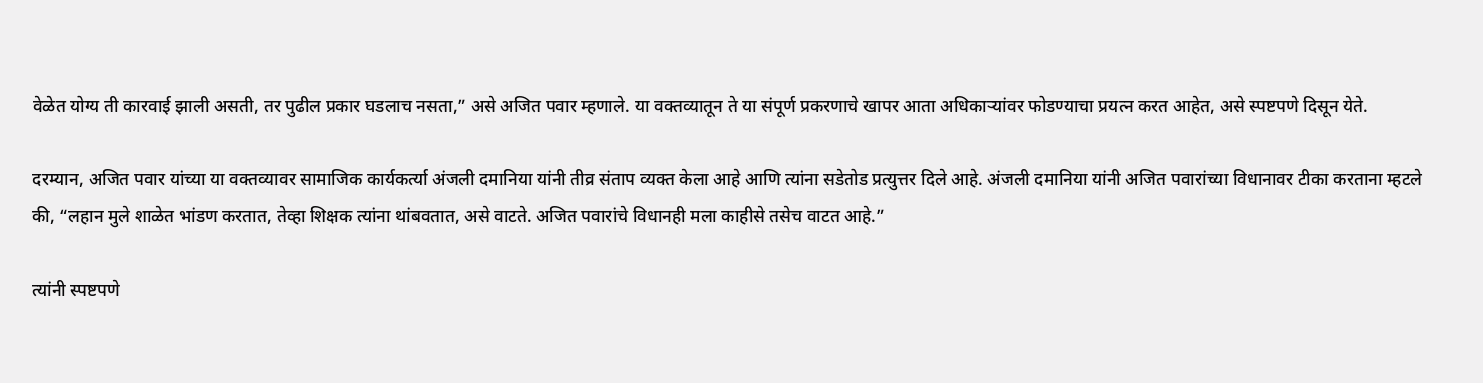वेळेत योग्य ती कारवाई झाली असती, तर पुढील प्रकार घडलाच नसता,” असे अजित पवार म्हणाले. या वक्तव्यातून ते या संपूर्ण प्रकरणाचे खापर आता अधिकाऱ्यांवर फोडण्याचा प्रयत्न करत आहेत, असे स्पष्टपणे दिसून येते.

दरम्यान, अजित पवार यांच्या या वक्तव्यावर सामाजिक कार्यकर्त्या अंजली दमानिया यांनी तीव्र संताप व्यक्त केला आहे आणि त्यांना सडेतोड प्रत्युत्तर दिले आहे. अंजली दमानिया यांनी अजित पवारांच्या विधानावर टीका करताना म्हटले की, “लहान मुले शाळेत भांडण करतात, तेव्हा शिक्षक त्यांना थांबवतात, असे वाटते. अजित पवारांचे विधानही मला काहीसे तसेच वाटत आहे.”

त्यांनी स्पष्टपणे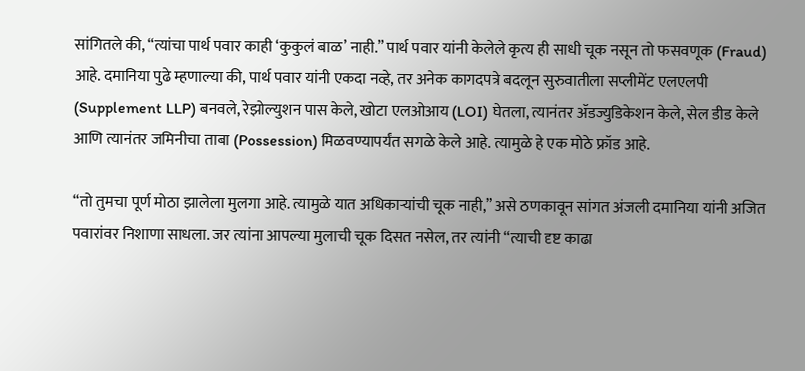सांगितले की, “त्यांचा पार्थ पवार काही ‘कुकुलं बाळ’ नाही.” पार्थ पवार यांनी केलेले कृत्य ही साधी चूक नसून तो फसवणूक (Fraud) आहे. दमानिया पुढे म्हणाल्या की, पार्थ पवार यांनी एकदा नव्हे, तर अनेक कागदपत्रे बदलून सुरुवातीला सप्लीमेंट एलएलपी (Supplement LLP) बनवले, रेझोल्युशन पास केले, खोटा एलओआय (LOI) घेतला, त्यानंतर ॲडज्युडिकेशन केले, सेल डीड केले आणि त्यानंतर जमिनीचा ताबा (Possession) मिळवण्यापर्यंत सगळे केले आहे. त्यामुळे हे एक मोठे फ्रॉड आहे.

“तो तुमचा पूर्ण मोठा झालेला मुलगा आहे. त्यामुळे यात अधिकाऱ्यांची चूक नाही,” असे ठणकावून सांगत अंजली दमानिया यांनी अजित पवारांवर निशाणा साधला. जर त्यांना आपल्या मुलाची चूक दिसत नसेल, तर त्यांनी “त्याची दृष्ट काढा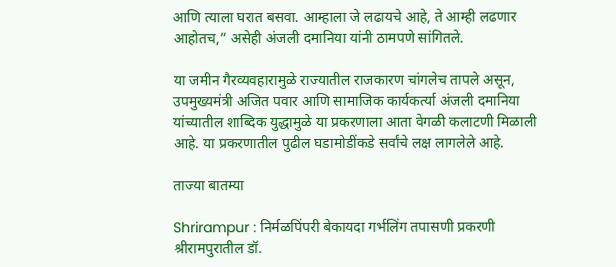आणि त्याला घरात बसवा. आम्हाला जे लढायचे आहे, ते आम्ही लढणार आहोतच,” असेही अंजली दमानिया यांनी ठामपणे सांगितले.

या जमीन गैरव्यवहारामुळे राज्यातील राजकारण चांगलेच तापले असून, उपमुख्यमंत्री अजित पवार आणि सामाजिक कार्यकर्त्या अंजली दमानिया यांच्यातील शाब्दिक युद्धामुळे या प्रकरणाला आता वेगळी कलाटणी मिळाली आहे. या प्रकरणातील पुढील घडामोडींकडे सर्वांचे लक्ष लागलेले आहे.

ताज्या बातम्या

Shrirampur : निर्मळपिंपरी बेकायदा गर्भलिंग तपासणी प्रकरणी श्रीरामपुरातील डॉ.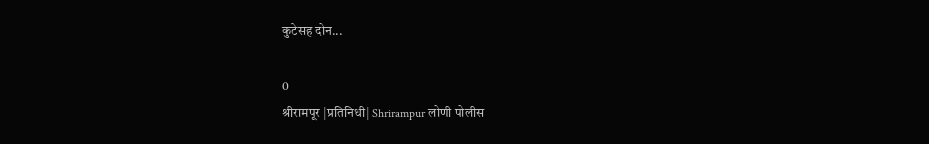कुटेसह दोन...

0
श्रीरामपूर |प्रतिनिधी| Shrirampur लोणी पोलीस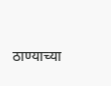ठाण्याच्या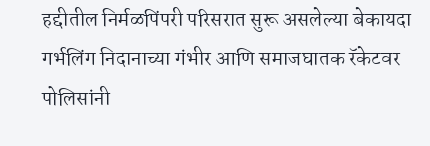हद्दीतील निर्मळपिंपरी परिसरात सुरू असलेल्या बेकायदा गर्भलिंग निदानाच्या गंभीर आणि समाजघातक रॅकेटवर पोलिसांनी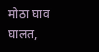मोठा घाव घालत,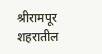श्रीरामपूर शहरातील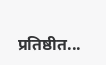प्रतिष्ठीत...